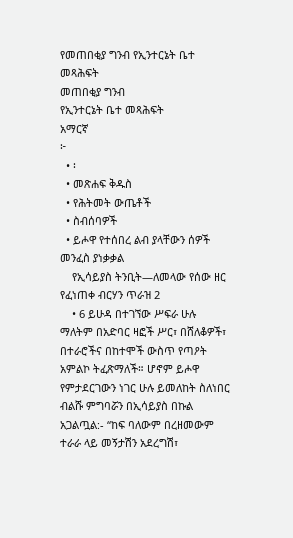የመጠበቂያ ግንብ የኢንተርኔት ቤተ መጻሕፍት
መጠበቂያ ግንብ
የኢንተርኔት ቤተ መጻሕፍት
አማርኛ
፦
  • ፡
  • መጽሐፍ ቅዱስ
  • የሕትመት ውጤቶች
  • ስብሰባዎች
  • ይሖዋ የተሰበረ ልብ ያላቸውን ሰዎች መንፈስ ያነቃቃል
    የኢሳይያስ ትንቢት—ለመላው የሰው ዘር የፈነጠቀ ብርሃን ጥራዝ 2
    • 6 ይሁዳ በተገኘው ሥፍራ ሁሉ ማለትም በአድባር ዛፎች ሥር፣ በሸለቆዎች፣ በተራሮችና በከተሞች ውስጥ የጣዖት አምልኮ ትፈጽማለች። ሆኖም ይሖዋ የምታደርገውን ነገር ሁሉ ይመለከት ስለነበር ብልሹ ምግባሯን በኢሳይያስ በኩል አጋልጧል:- “ከፍ ባለውም በረዘመውም ተራራ ላይ መኝታሽን አደረግሽ፣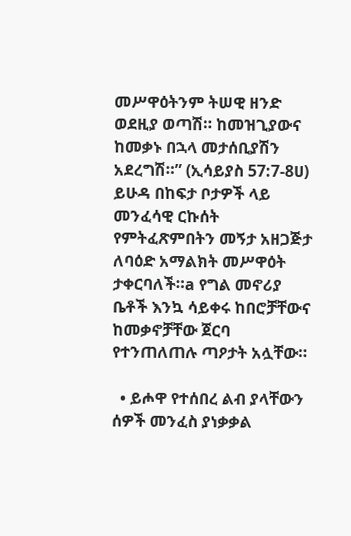መሥዋዕትንም ትሠዊ ዘንድ ወደዚያ ወጣሽ። ከመዝጊያውና ከመቃኑ በኋላ መታሰቢያሽን አደረግሽ።” (ኢሳይያስ 57:7-8ሀ) ይሁዳ በከፍታ ቦታዎች ላይ መንፈሳዊ ርኩሰት የምትፈጽምበትን መኝታ አዘጋጅታ ለባዕድ አማልክት መሥዋዕት ታቀርባለች።a የግል መኖሪያ ቤቶች እንኳ ሳይቀሩ ከበሮቻቸውና ከመቃኖቻቸው ጀርባ የተንጠለጠሉ ጣዖታት አሏቸው።

  • ይሖዋ የተሰበረ ልብ ያላቸውን ሰዎች መንፈስ ያነቃቃል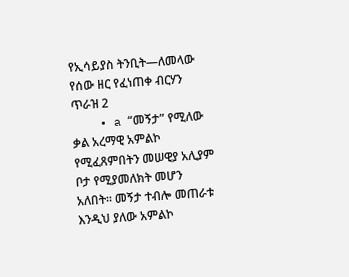የኢሳይያስ ትንቢት—ለመላው የሰው ዘር የፈነጠቀ ብርሃን ጥራዝ 2
    • a “መኝታ” የሚለው ቃል አረማዊ አምልኮ የሚፈጸምበትን መሠዊያ አሊያም ቦታ የሚያመለክት መሆን አለበት። መኝታ ተብሎ መጠራቱ እንዲህ ያለው አምልኮ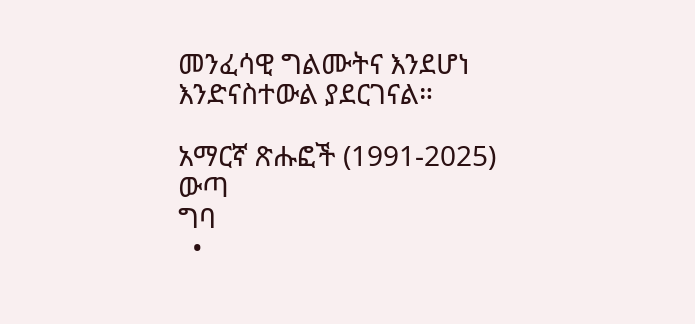መንፈሳዊ ግልሙትና እንደሆነ እንድናስተውል ያደርገናል።

አማርኛ ጽሑፎች (1991-2025)
ውጣ
ግባ
  •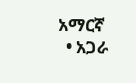አማርኛ
  • አጋራ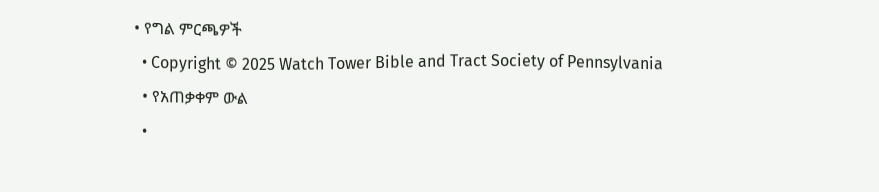• የግል ምርጫዎች
  • Copyright © 2025 Watch Tower Bible and Tract Society of Pennsylvania
  • የአጠቃቀም ውል
  •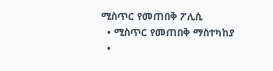ሚስጥር የመጠበቅ ፖሊሲ
  • ሚስጥር የመጠበቅ ማስተካከያ
  •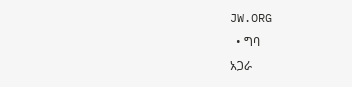JW.ORG
  • ግባ
አጋራ